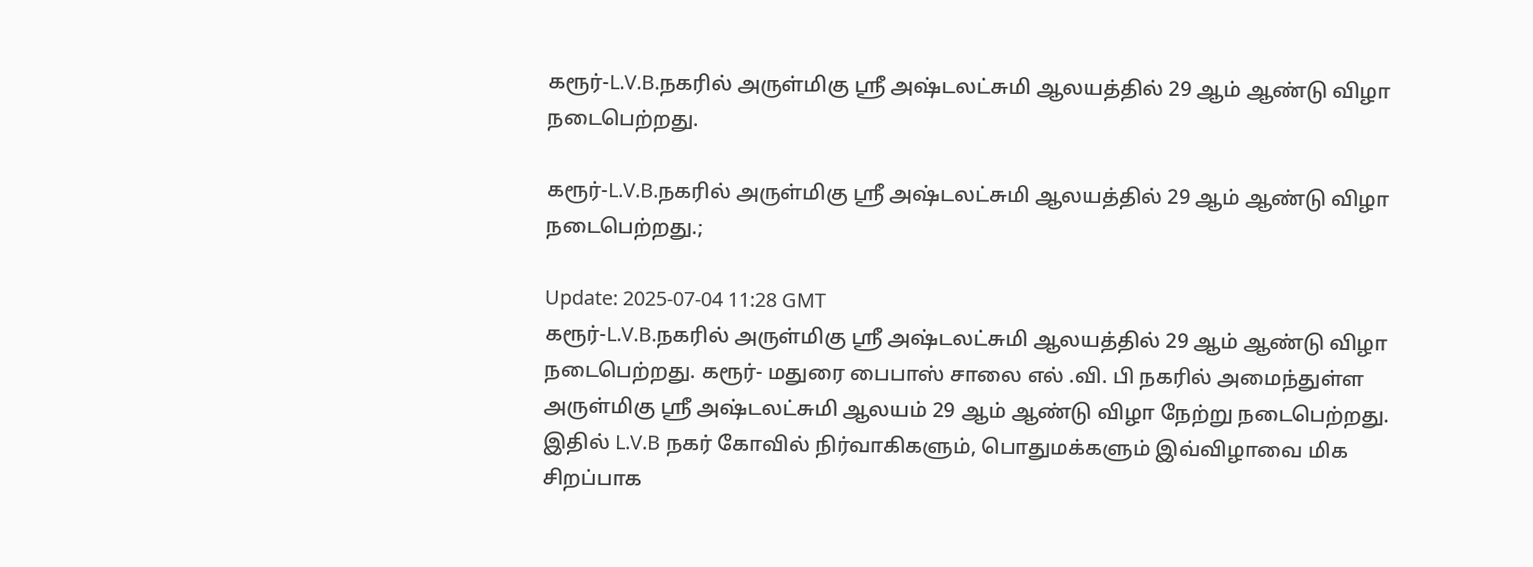கரூர்-L.V.B.நகரில் அருள்மிகு ஸ்ரீ அஷ்டலட்சுமி ஆலயத்தில் 29 ஆம் ஆண்டு விழா நடைபெற்றது.

கரூர்-L.V.B.நகரில் அருள்மிகு ஸ்ரீ அஷ்டலட்சுமி ஆலயத்தில் 29 ஆம் ஆண்டு விழா நடைபெற்றது.;

Update: 2025-07-04 11:28 GMT
கரூர்-L.V.B.நகரில் அருள்மிகு ஸ்ரீ அஷ்டலட்சுமி ஆலயத்தில் 29 ஆம் ஆண்டு விழா நடைபெற்றது. கரூர்- மதுரை பைபாஸ் சாலை எல் .வி. பி நகரில் அமைந்துள்ள அருள்மிகு ஸ்ரீ அஷ்டலட்சுமி ஆலயம் 29 ஆம் ஆண்டு விழா நேற்று நடைபெற்றது. இதில் L.V.B நகர் கோவில் நிர்வாகிகளும், பொதுமக்களும் இவ்விழாவை மிக சிறப்பாக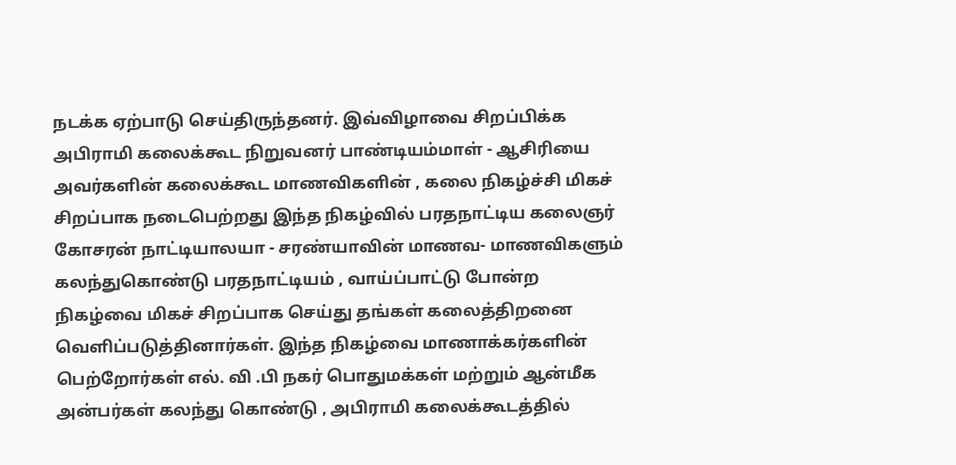நடக்க ஏற்பாடு செய்திருந்தனர். இவ்விழாவை சிறப்பிக்க அபிராமி கலைக்கூட நிறுவனர் பாண்டியம்மாள் - ஆசிரியை அவர்களின் கலைக்கூட மாணவிகளின் , கலை நிகழ்ச்சி மிகச் சிறப்பாக நடைபெற்றது இந்த நிகழ்வில் பரதநாட்டிய கலைஞர் கோசரன் நாட்டியாலயா - சரண்யாவின் மாணவ- மாணவிகளும் கலந்துகொண்டு பரதநாட்டியம் , வாய்ப்பாட்டு போன்ற நிகழ்வை மிகச் சிறப்பாக செய்து தங்கள் கலைத்திறனை வெளிப்படுத்தினார்கள். இந்த நிகழ்வை மாணாக்கர்களின் பெற்றோர்கள் எல். வி .பி நகர் பொதுமக்கள் மற்றும் ஆன்மீக அன்பர்கள் கலந்து கொண்டு , அபிராமி கலைக்கூடத்தில்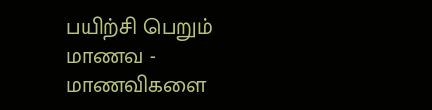பயிற்சி பெறும் மாணவ - மாணவிகளை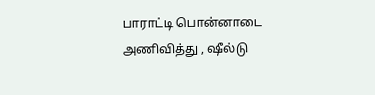பாராட்டி பொன்னாடை அணிவித்து , ஷீல்டு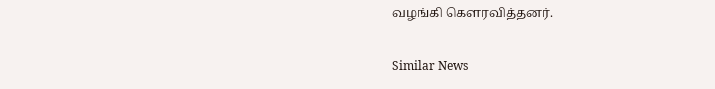வழங்கி கௌரவித்தனர்.

Similar News